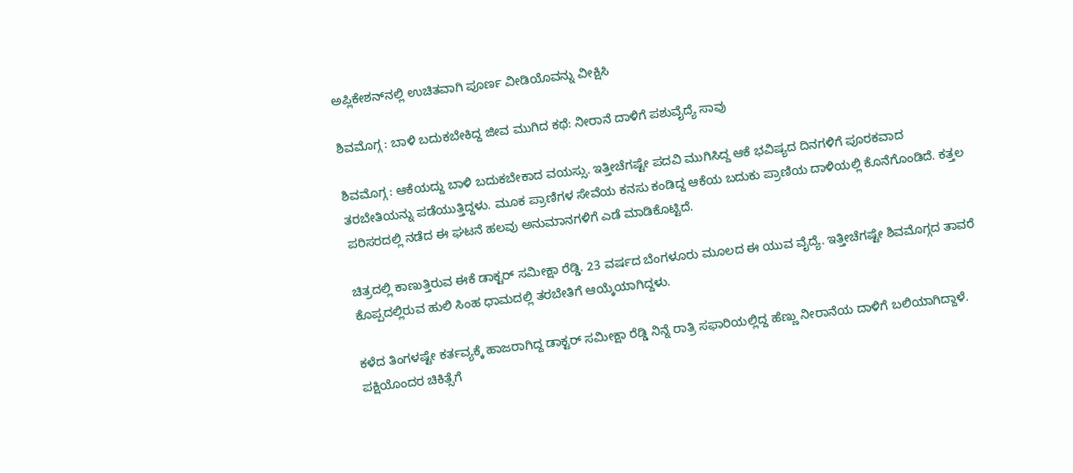ಅಪ್ಲಿಕೇಶನ್‌ನಲ್ಲಿ ಉಚಿತವಾಗಿ ಪೂರ್ಣ ವೀಡಿಯೊವನ್ನು ವೀಕ್ಷಿಸಿ

ಶಿವಮೊಗ್ಗ : ಬಾಳಿ ಬದುಕಬೇಕಿದ್ದ ಜೀವ ಮುಗಿದ ಕಥೆ: ನೀರಾನೆ ದಾಳಿಗೆ ಪಶುವೈದ್ಯೆ ಸಾವು

ಶಿವಮೊಗ್ಗ : ಆಕೆಯದ್ದು ಬಾಳಿ ಬದುಕಬೇಕಾದ ವಯಸ್ಸು. ಇತ್ತೀಚೆಗಷ್ಟೇ ಪದವಿ ಮುಗಿಸಿದ್ದ ಆಕೆ ಭವಿಷ್ಯದ ದಿನಗಳಿಗೆ ಪೂರಕವಾದ ತರಬೇತಿಯನ್ನು ಪಡೆಯುತ್ತಿದ್ದಳು. ಮೂಕ ಪ್ರಾಣಿಗಳ ಸೇವೆಯ ಕನಸು ಕಂಡಿದ್ದ ಆಕೆಯ ಬದುಕು ಪ್ರಾಣಿಯ ದಾಳಿಯಲ್ಲಿ ಕೊನೆಗೊಂಡಿದೆ. ಕತ್ತಲ ಪರಿಸರದಲ್ಲಿ ನಡೆದ ಈ ಘಟನೆ ಹಲವು ಅನುಮಾನಗಳಿಗೆ ಎಡೆ ಮಾಡಿಕೊಟ್ಟಿದೆ.

ಚಿತ್ರದಲ್ಲಿ ಕಾಣುತ್ತಿರುವ ಈಕೆ ಡಾಕ್ಟರ್ ಸಮೀಕ್ಷಾ ರೆಡ್ಡಿ. 23 ವರ್ಷದ ಬೆಂಗಳೂರು ಮೂಲದ ಈ ಯುವ ವೈದ್ಯೆ. ಇತ್ತೀಚೆಗಷ್ಟೇ ಶಿವಮೊಗ್ಗದ ತಾವರೆ ಕೊಪ್ಪದಲ್ಲಿರುವ ಹುಲಿ ಸಿಂಹ ಧಾಮದಲ್ಲಿ ತರಬೇತಿಗೆ ಆಯ್ಕೆಯಾಗಿದ್ದಳು.

ಕಳೆದ ತಿಂಗಳಷ್ಟೇ ಕರ್ತವ್ಯಕ್ಕೆ ಹಾಜರಾಗಿದ್ದ ಡಾಕ್ಟರ್ ಸಮೀಕ್ಷಾ ರೆಡ್ಡಿ ನಿನ್ನೆ ರಾತ್ರಿ ಸಫಾರಿಯಲ್ಲಿದ್ದ ಹೆಣ್ಣು ನೀರಾನೆಯ ದಾಳಿಗೆ ಬಲಿಯಾಗಿದ್ದಾಳೆ. ಪಕ್ಷಿಯೊಂದರ ಚಿಕಿತ್ಸೆಗೆ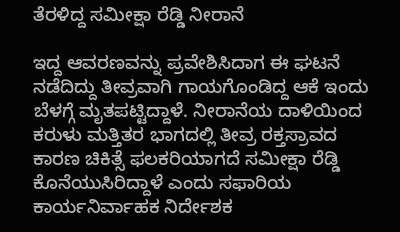ತೆರಳಿದ್ದ ಸಮೀಕ್ಷಾ ರೆಡ್ಡಿ ನೀರಾನೆ

ಇದ್ದ ಆವರಣವನ್ನು ಪ್ರವೇಶಿಸಿದಾಗ ಈ ಘಟನೆ ನಡೆದಿದ್ದು ತೀವ್ರವಾಗಿ ಗಾಯಗೊಂಡಿದ್ದ ಆಕೆ ಇಂದು ಬೆಳಗ್ಗೆ ಮೃತಪಟ್ಟಿದ್ದಾಳೆ. ನೀರಾನೆಯ ದಾಳಿಯಿಂದ ಕರುಳು ಮತ್ತಿತರ ಭಾಗದಲ್ಲಿ ತೀವ್ರ ರಕ್ತಸ್ರಾವದ ಕಾರಣ ಚಿಕಿತ್ಸೆ ಫಲಕರಿಯಾಗದೆ ಸಮೀಕ್ಷಾ ರೆಡ್ಡಿ ಕೊನೆಯುಸಿರಿದ್ದಾಳೆ ಎಂದು ಸಫಾರಿಯ ಕಾರ್ಯನಿರ್ವಾಹಕ ನಿರ್ದೇಶಕ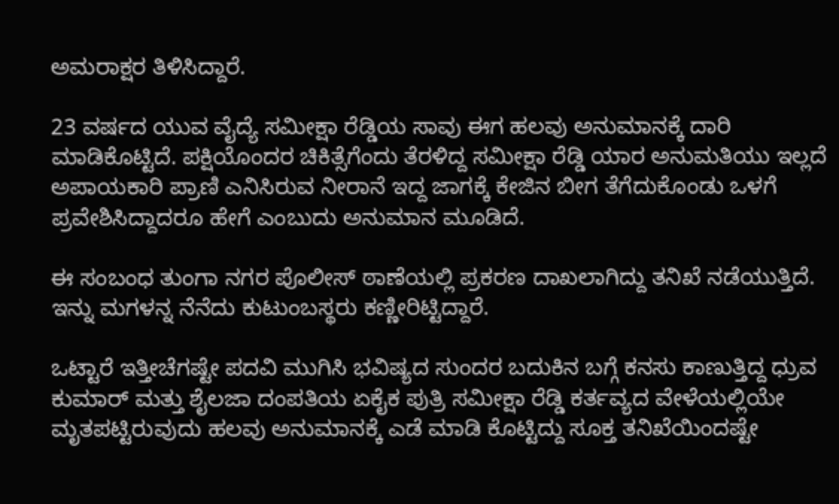ಅಮರಾಕ್ಷರ ತಿಳಿಸಿದ್ದಾರೆ.

23 ವರ್ಷದ ಯುವ ವೈದ್ಯೆ ಸಮೀಕ್ಷಾ ರೆಡ್ಡಿಯ ಸಾವು ಈಗ ಹಲವು ಅನುಮಾನಕ್ಕೆ ದಾರಿ ಮಾಡಿಕೊಟ್ಟಿದೆ. ಪಕ್ಷಿಯೊಂದರ ಚಿಕಿತ್ಸೆಗೆಂದು ತೆರಳಿದ್ದ ಸಮೀಕ್ಷಾ ರೆಡ್ಡಿ ಯಾರ ಅನುಮತಿಯು ಇಲ್ಲದೆ ಅಪಾಯಕಾರಿ ಪ್ರಾಣಿ ಎನಿಸಿರುವ ನೀರಾನೆ ಇದ್ದ ಜಾಗಕ್ಕೆ ಕೇಜಿನ ಬೀಗ ತೆಗೆದುಕೊಂಡು ಒಳಗೆ ಪ್ರವೇಶಿಸಿದ್ದಾದರೂ ಹೇಗೆ ಎಂಬುದು ಅನುಮಾನ ಮೂಡಿದೆ.

ಈ ಸಂಬಂಧ ತುಂಗಾ ನಗರ ಪೊಲೀಸ್ ಠಾಣೆಯಲ್ಲಿ ಪ್ರಕರಣ ದಾಖಲಾಗಿದ್ದು ತನಿಖೆ ನಡೆಯುತ್ತಿದೆ. ಇನ್ನು ಮಗಳನ್ನ ನೆನೆದು ಕುಟುಂಬಸ್ಥರು ಕಣ್ಣೀರಿಟ್ಟಿದ್ದಾರೆ.

ಒಟ್ಟಾರೆ ಇತ್ತೀಚೆಗಷ್ಟೇ ಪದವಿ ಮುಗಿಸಿ ಭವಿಷ್ಯದ ಸುಂದರ ಬದುಕಿನ ಬಗ್ಗೆ ಕನಸು ಕಾಣುತ್ತಿದ್ದ ಧ್ರುವ ಕುಮಾರ್ ಮತ್ತು ಶೈಲಜಾ ದಂಪತಿಯ ಏಕೈಕ ಪುತ್ರಿ ಸಮೀಕ್ಷಾ ರೆಡ್ಡಿ ಕರ್ತವ್ಯದ ವೇಳೆಯಲ್ಲಿಯೇ ಮೃತಪಟ್ಟಿರುವುದು ಹಲವು ಅನುಮಾನಕ್ಕೆ ಎಡೆ ಮಾಡಿ ಕೊಟ್ಟಿದ್ದು ಸೂಕ್ತ ತನಿಖೆಯಿಂದಷ್ಟೇ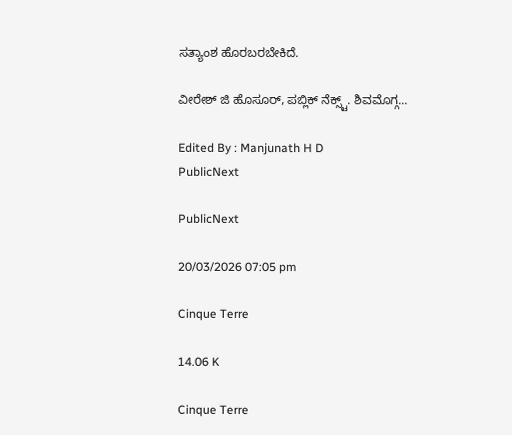ಸತ್ಯಾಂಶ ಹೊರಬರಬೇಕಿದೆ.

ವೀರೇಶ್ ಜಿ ಹೊಸೂರ್, ಪಬ್ಲಿಕ್ ನೆಕ್ಸ್ಟ್. ಶಿವಮೊಗ್ಗ...

Edited By : Manjunath H D
PublicNext

PublicNext

20/03/2026 07:05 pm

Cinque Terre

14.06 K

Cinque Terre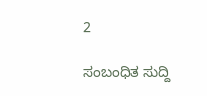2

ಸಂಬಂಧಿತ ಸುದ್ದಿ